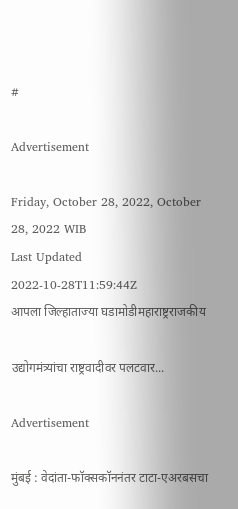#

Advertisement

Friday, October 28, 2022, October 28, 2022 WIB
Last Updated 2022-10-28T11:59:44Z
आपला जिल्हाताज्या घडामोडीमहाराष्ट्रराजकीय

उद्योगमंत्र्यांचा राष्ट्रवादीवर पलटवार...

Advertisement

मुंबई : वेदांता-फॉक्सकॉननंतर टाटा-एअरबसचा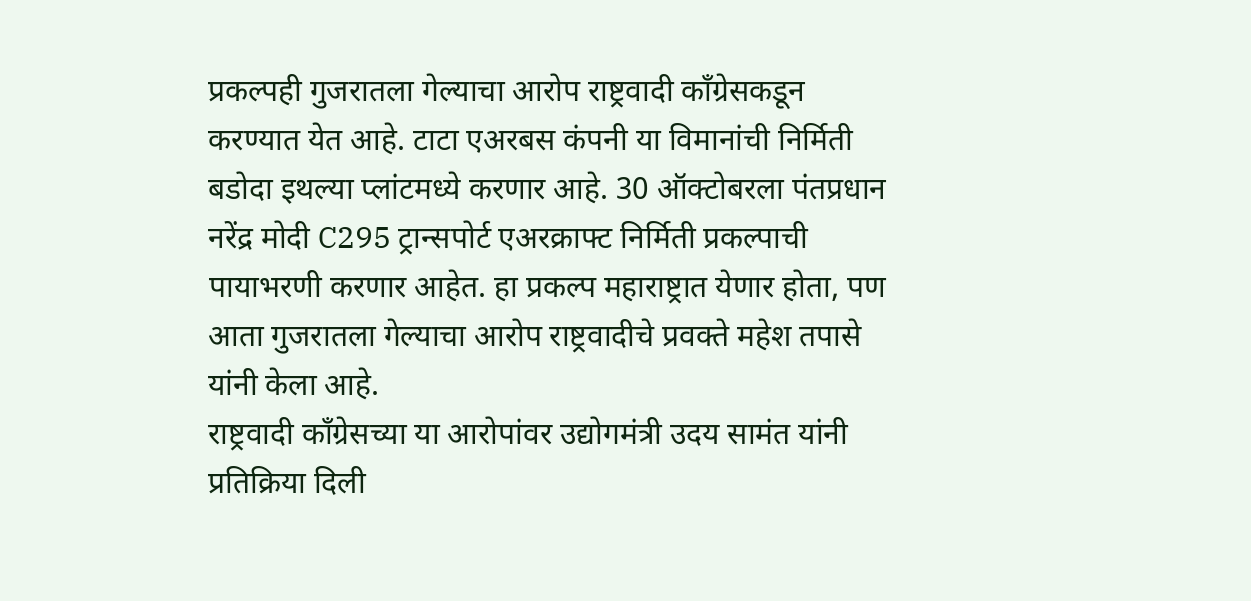प्रकल्पही गुजरातला गेल्याचा आरोप राष्ट्रवादी काँग्रेसकडून करण्यात येत आहे. टाटा एअरबस कंपनी या विमानांची निर्मिती बडोदा इथल्या प्लांटमध्ये करणार आहे. 30 ऑक्टोबरला पंतप्रधान नरेंद्र मोदी C295 ट्रान्सपोर्ट एअरक्राफ्ट निर्मिती प्रकल्पाची पायाभरणी करणार आहेत. हा प्रकल्प महाराष्ट्रात येणार होता, पण आता गुजरातला गेल्याचा आरोप राष्ट्रवादीचे प्रवक्ते महेश तपासे यांनी केला आहे.
राष्ट्रवादी काँग्रेसच्या या आरोपांवर उद्योगमंत्री उदय सामंत यांनी प्रतिक्रिया दिली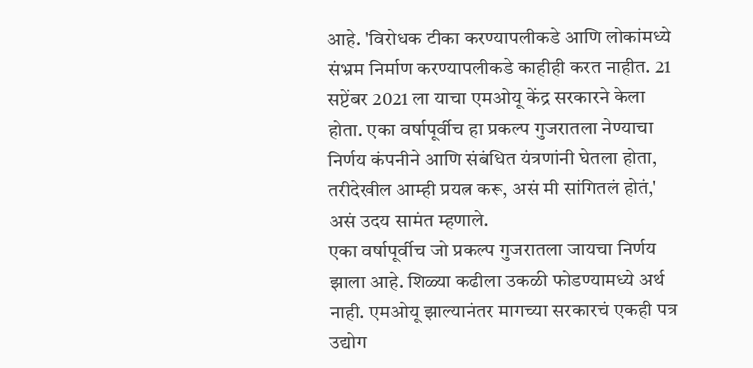आहे. 'विरोधक टीका करण्यापलीकडे आणि लोकांमध्ये संभ्रम निर्माण करण्यापलीकडे काहीही करत नाहीत. 21 सप्टेंबर 2021 ला याचा एमओयू केंद्र सरकारने केला होता. एका वर्षापूर्वीच हा प्रकल्प गुजरातला नेण्याचा निर्णय कंपनीने आणि संबंधित यंत्रणांनी घेतला होता, तरीदेखील आम्ही प्रयत्न करू, असं मी सांगितलं होतं,' असं उदय सामंत म्हणाले.
एका वर्षापूर्वीच जो प्रकल्प गुजरातला जायचा निर्णय झाला आहे. शिळ्या कढीला उकळी फोडण्यामध्ये अर्थ नाही. एमओयू झाल्यानंतर मागच्या सरकारचं एकही पत्र उद्योग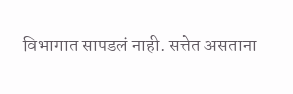विभागात सापडलं नाही. सत्तेत असताना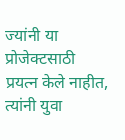ज्यांनी या प्रोजेक्टसाठी प्रयत्न केले नाहीत, त्यांनी युवा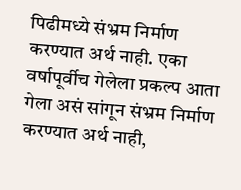पिढीमध्ये संभ्रम निर्माण करण्यात अर्थ नाही. एका वर्षापूर्वीच गेलेला प्रकल्प आता गेला असं सांगून संभ्रम निर्माण करण्यात अर्थ नाही,